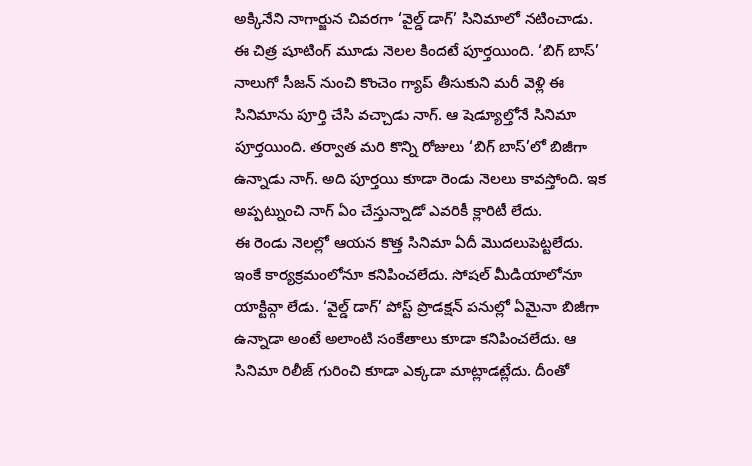అక్కినేని నాగార్జున చివరగా ‘వైల్డ్ డాగ్’ సినిమాలో నటించాడు. ఈ చిత్ర షూటింగ్ మూడు నెలల కిందటే పూర్తయింది. ‘బిగ్ బాస్’ నాలుగో సీజన్ నుంచి కొంచెం గ్యాప్ తీసుకుని మరీ వెళ్లి ఈ సినిమాను పూర్తి చేసి వచ్చాడు నాగ్. ఆ షెడ్యూల్తోనే సినిమా పూర్తయింది. తర్వాత మరి కొన్ని రోజులు ‘బిగ్ బాస్’లో బిజీగా ఉన్నాడు నాగ్. అది పూర్తయి కూడా రెండు నెలలు కావస్తోంది. ఇక అప్పట్నుంచి నాగ్ ఏం చేస్తున్నాడో ఎవరికీ క్లారిటీ లేదు.
ఈ రెండు నెలల్లో ఆయన కొత్త సినిమా ఏదీ మొదలుపెట్టలేదు. ఇంకే కార్యక్రమంలోనూ కనిపించలేదు. సోషల్ మీడియాలోనూ యాక్టివ్గా లేడు. ‘వైల్డ్ డాగ్’ పోస్ట్ ప్రొడక్షన్ పనుల్లో ఏమైనా బిజీగా ఉన్నాడా అంటే అలాంటి సంకేతాలు కూడా కనిపించలేదు. ఆ సినిమా రిలీజ్ గురించి కూడా ఎక్కడా మాట్లాడట్లేదు. దీంతో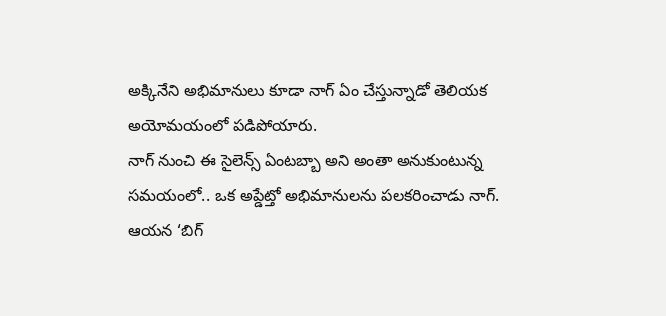అక్కినేని అభిమానులు కూడా నాగ్ ఏం చేస్తున్నాడో తెలియక అయోమయంలో పడిపోయారు.
నాగ్ నుంచి ఈ సైలెన్స్ ఏంటబ్బా అని అంతా అనుకుంటున్న సమయంలో.. ఒక అప్డేట్తో అభిమానులను పలకరించాడు నాగ్. ఆయన ‘బిగ్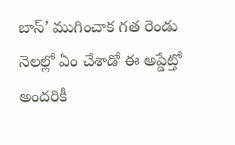బాస్’ ముగించాక గత రెండు నెలల్లో ఏం చేశాడో ఈ అప్డేట్తో అందరికీ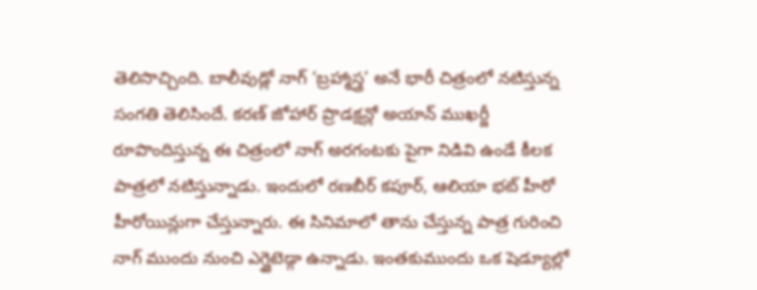తెలిసొచ్చింది. బాలీవుడ్లో నాగ్ ‘బ్రహ్మాస్త్ర’ అనే భారీ చిత్రంలో నటిస్తున్న సంగతి తెలిసిందే. కరణ్ జోహార్ ప్రొడక్షన్లో అయాన్ ముఖర్జీ రూపొందిస్తున్న ఈ చిత్రంలో నాగ్ అరగంటకు పైగా నిడివి ఉండే కీలక పాత్రలో నటిస్తున్నాడు. ఇందులో రణబీర్ కపూర్, ఆలియా భట్ హీరో హీరోయిన్లుగా చేస్తున్నారు. ఈ సినిమాలో తాను చేస్తున్న పాత్ర గురించి నాగ్ ముందు నుంచి ఎగ్జైటెడ్గా ఉన్నాడు. ఇంతకుముందు ఒక షెడ్యూల్లో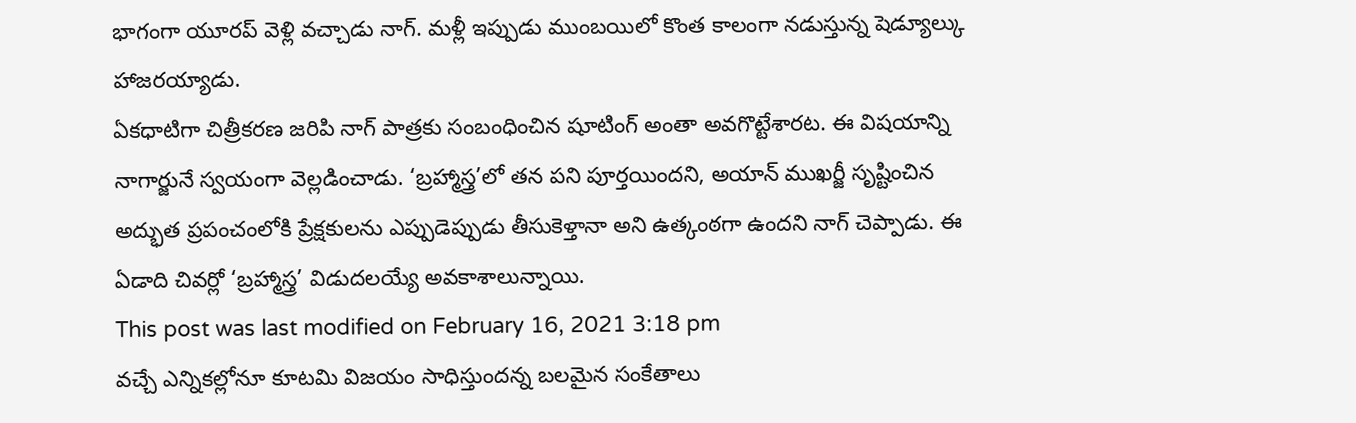భాగంగా యూరప్ వెళ్లి వచ్చాడు నాగ్. మళ్లీ ఇప్పుడు ముంబయిలో కొంత కాలంగా నడుస్తున్న షెడ్యూల్కు హాజరయ్యాడు.
ఏకధాటిగా చిత్రీకరణ జరిపి నాగ్ పాత్రకు సంబంధించిన షూటింగ్ అంతా అవగొట్టేశారట. ఈ విషయాన్ని నాగార్జునే స్వయంగా వెల్లడించాడు. ‘బ్రహ్మాస్త్ర’లో తన పని పూర్తయిందని, అయాన్ ముఖర్జీ సృష్టించిన అద్భుత ప్రపంచంలోకి ప్రేక్షకులను ఎప్పుడెప్పుడు తీసుకెళ్తానా అని ఉత్కంఠగా ఉందని నాగ్ చెప్పాడు. ఈ ఏడాది చివర్లో ‘బ్రహ్మాస్త్ర’ విడుదలయ్యే అవకాశాలున్నాయి.
This post was last modified on February 16, 2021 3:18 pm
వచ్చే ఎన్నికల్లోనూ కూటమి విజయం సాధిస్తుందన్న బలమైన సంకేతాలు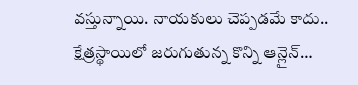వస్తున్నాయి. నాయకులు చెప్పడమే కాదు.. క్షేత్రస్థాయిలో జరుగుతున్న కొన్ని ఆన్లైన్…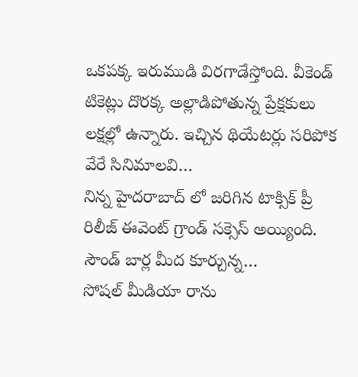ఒకపక్క ఇరుముడి విరగాడేస్తోంది. వీకెండ్ టికెట్లు దొరక్క అల్లాడిపోతున్న ప్రేక్షకులు లక్షల్లో ఉన్నారు. ఇచ్చిన థియేటర్లు సరిపోక వేరే సినిమాలవి…
నిన్న హైదరాబాద్ లో జరిగిన టాక్సిక్ ప్రీ రిలీజ్ ఈవెంట్ గ్రాండ్ సక్సెస్ అయ్యింది. సౌండ్ బార్ల మీద కూర్చున్న…
సోషల్ మీడియా రాను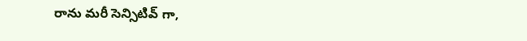రాను మరీ సెన్సిటివ్ గా,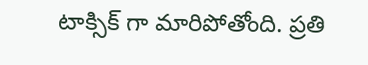టాక్సిక్ గా మారిపోతోంది. ప్రతి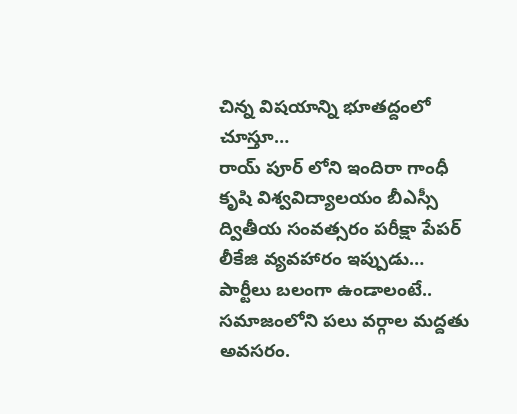చిన్న విషయాన్ని భూతద్దంలో చూస్తూ…
రాయ్ పూర్ లోని ఇందిరా గాంధీ కృషి విశ్వవిద్యాలయం బీఎస్సీ ద్వితీయ సంవత్సరం పరీక్షా పేపర్ లీకేజి వ్యవహారం ఇప్పుడు…
పార్టీలు బలంగా ఉండాలంటే.. సమాజంలోని పలు వర్గాల మద్దతు అవసరం.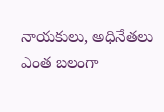నాయకులు, అధినేతలు ఎంత బలంగా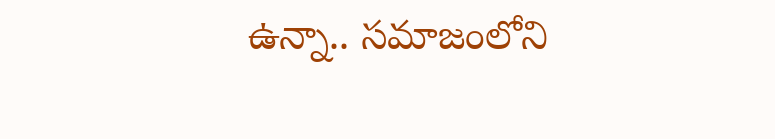ఉన్నా.. సమాజంలోని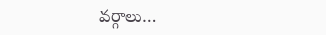వర్గాలు…